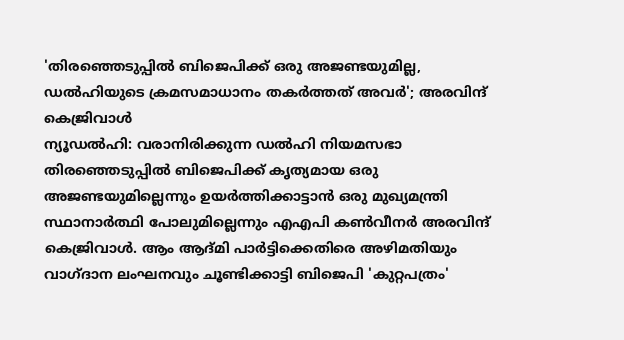'തിരഞ്ഞെടുപ്പിൽ ബിജെപിക്ക് ഒരു അജണ്ടയുമില്ല, ഡൽഹിയുടെ ക്രമസമാധാനം തകർത്തത് അവർ'; അരവിന്ദ് കെജ്രിവാൾ
ന്യൂഡൽഹി: വരാനിരിക്കുന്ന ഡൽഹി നിയമസഭാ തിരഞ്ഞെടുപ്പിൽ ബിജെപിക്ക് കൃത്യമായ ഒരു അജണ്ടയുമില്ലെന്നും ഉയർത്തിക്കാട്ടാൻ ഒരു മുഖ്യമന്ത്രി സ്ഥാനാർത്ഥി പോലുമില്ലെന്നും എഎപി കൺവീനർ അരവിന്ദ് കെജ്രിവാൾ. ആം ആദ്മി പാർട്ടിക്കെതിരെ അഴിമതിയും വാഗ്ദാന ലംഘനവും ചൂണ്ടിക്കാട്ടി ബിജെപി 'കുറ്റപത്രം'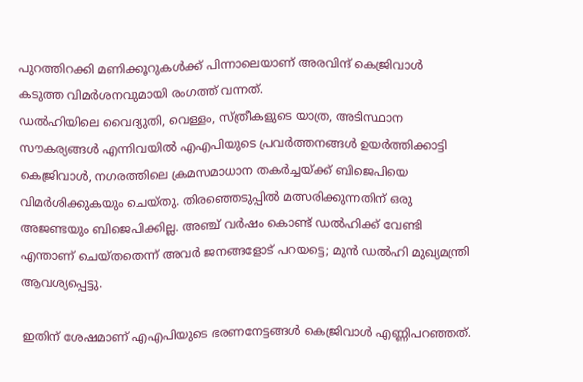പുറത്തിറക്കി മണിക്കൂറുകൾക്ക് പിന്നാലെയാണ് അരവിന്ദ് കെജ്രിവാൾ കടുത്ത വിമർശനവുമായി രംഗത്ത് വന്നത്.
ഡൽഹിയിലെ വൈദ്യുതി, വെള്ളം, സ്ത്രീകളുടെ യാത്ര, അടിസ്ഥാന സൗകര്യങ്ങൾ എന്നിവയിൽ എഎപിയുടെ പ്രവർത്തനങ്ങൾ ഉയർത്തിക്കാട്ടി കെജ്രിവാൾ, നഗരത്തിലെ ക്രമസമാധാന തകർച്ചയ്ക്ക് ബിജെപിയെ വിമർശിക്കുകയും ചെയ്തു. തിരഞ്ഞെടുപ്പിൽ മത്സരിക്കുന്നതിന് ഒരു അജണ്ടയും ബിജെപിക്കില്ല. അഞ്ച് വർഷം കൊണ്ട് ഡൽഹിക്ക് വേണ്ടി എന്താണ് ചെയ്തതെന്ന് അവർ ജനങ്ങളോട് പറയട്ടെ; മുൻ ഡൽഹി മുഖ്യമന്ത്രി ആവശ്യപ്പെട്ടു.

ഇതിന് ശേഷമാണ് എഎപിയുടെ ഭരണനേട്ടങ്ങൾ കെജ്രിവാൾ എണ്ണിപറഞ്ഞത്.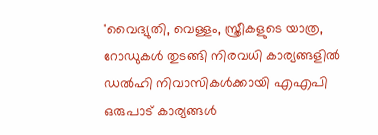'വൈദ്യുതി, വെള്ളം, സ്ത്രീകളുടെ യാത്ര, റോഡുകൾ തുടങ്ങി നിരവധി കാര്യങ്ങളിൽ ഡൽഹി നിവാസികൾക്കായി എഎപി ഒരുപാട് കാര്യങ്ങൾ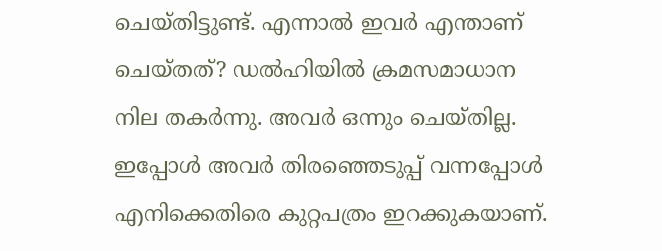ചെയ്തിട്ടുണ്ട്. എന്നാൽ ഇവർ എന്താണ് ചെയ്തത്? ഡൽഹിയിൽ ക്രമസമാധാന നില തകർന്നു. അവർ ഒന്നും ചെയ്തില്ല. ഇപ്പോൾ അവർ തിരഞ്ഞെടുപ്പ് വന്നപ്പോൾ എനിക്കെതിരെ കുറ്റപത്രം ഇറക്കുകയാണ്.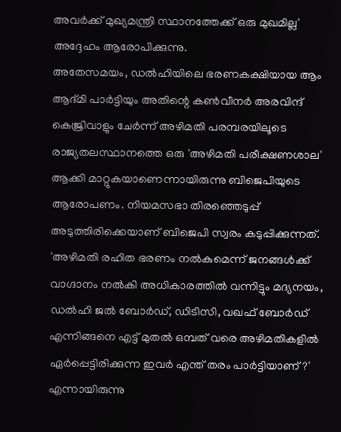അവർക്ക് മുഖ്യമന്ത്രി സ്ഥാനത്തേക്ക് ഒരു മുഖമില്ല' അദ്ദേഹം ആരോപിക്കുന്നു.
അതേസമയം, ഡൽഹിയിലെ ഭരണകക്ഷിയായ ആം ആദ്മി പാർട്ടിയും അതിന്റെ കൺവീനർ അരവിന്ദ് കെജ്രിവാളും ചേർന്ന് അഴിമതി പരമ്പരയിലൂടെ രാജ്യതലസ്ഥാനത്തെ ഒരു 'അഴിമതി പരീക്ഷണശാല' ആക്കി മാറ്റുകയാണെന്നായിരുന്നു ബിജെപിയുടെ ആരോപണം. നിയമസഭാ തിരഞ്ഞെടുപ്പ് അടുത്തിരിക്കെയാണ് ബിജെപി സ്വരം കടുപ്പിക്കുന്നത്.
'അഴിമതി രഹിത ഭരണം നൽകുമെന്ന് ജനങ്ങൾക്ക് വാഗ്ദാനം നൽകി അധികാരത്തിൽ വന്നിട്ടും മദ്യനയം, ഡൽഹി ജൽ ബോർഡ്, ഡിടിസി, വഖഫ് ബോർഡ് എന്നിങ്ങനെ എട്ട് മുതൽ ഒമ്പത് വരെ അഴിമതികളിൽ ഏർപ്പെട്ടിരിക്കുന്ന ഇവർ എന്ത് തരം പാർട്ടിയാണ്?' എന്നായിരുന്നു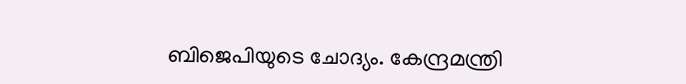ബിജെപിയുടെ ചോദ്യം. കേന്ദ്രമന്ത്രി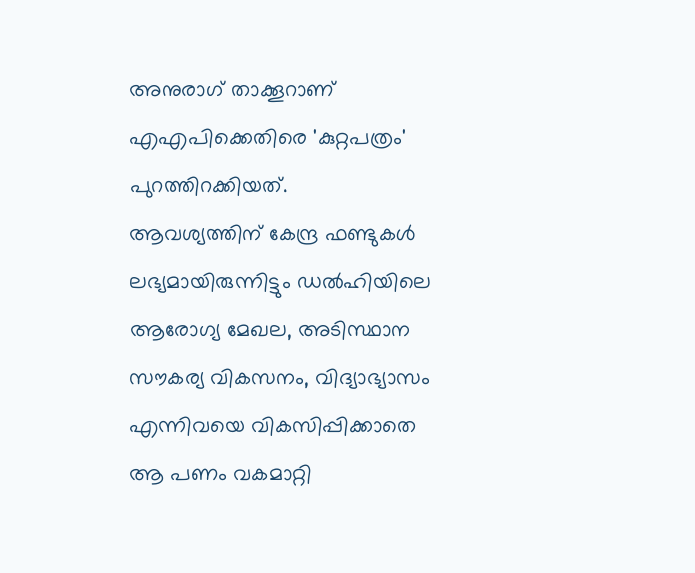അനുരാഗ് താക്കൂറാണ് എഎപിക്കെതിരെ 'കുറ്റപത്രം' പുറത്തിറക്കിയത്.
ആവശ്യത്തിന് കേന്ദ്ര ഫണ്ടുകൾ ലഭ്യമായിരുന്നിട്ടും ഡൽഹിയിലെ ആരോഗ്യ മേഖല, അടിസ്ഥാന സൗകര്യ വികസനം, വിദ്യാഭ്യാസം എന്നിവയെ വികസിപ്പിക്കാതെ ആ പണം വകമാറ്റി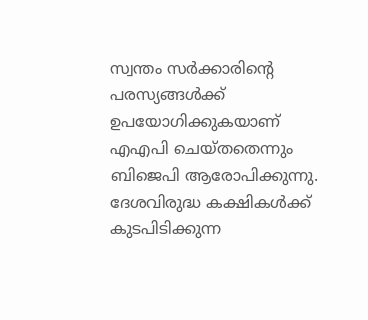സ്വന്തം സർക്കാരിന്റെ പരസ്യങ്ങൾക്ക് ഉപയോഗിക്കുകയാണ് എഎപി ചെയ്തതെന്നും ബിജെപി ആരോപിക്കുന്നു. ദേശവിരുദ്ധ കക്ഷികൾക്ക് കുടപിടിക്കുന്ന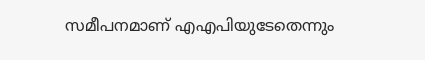സമീപനമാണ് എഎപിയുടേതെന്നും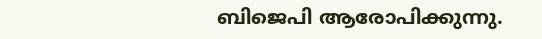ബിജെപി ആരോപിക്കുന്നു.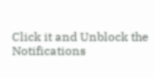Click it and Unblock the Notifications